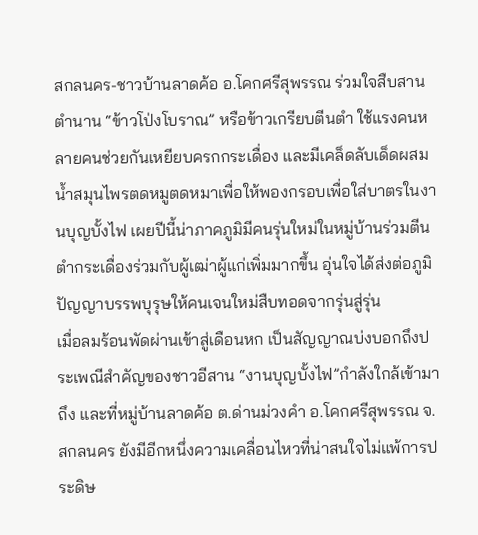สกลนคร-ชาวบ้านลาดค้อ อ.โคกศรีสุพรรณ ร่วมใจสืบสานตำนาน “ข้าวโป่งโบราณ” หรือข้าวเกรียบตีนตำ ใช้แรงคนหลายคนช่วยกันเหยียบครกกระเดื่อง และมีเคล็ดลับเด็ดผสมน้ำสมุนไพรตดหมูตดหมาเพื่อให้พองกรอบเพื่อใส่บาตรในงานบุญบั้งไฟ เผยปีนี้น่าภาคภูมิมีคนรุ่นใหม่ในหมู่บ้านร่วมตีนตำกระเดื่องร่วมกับผู้เฒ่าผู้แก่เพิ่มมากขึ้น อุ่นใจได้ส่งต่อภูมิปัญญาบรรพบุรุษให้คนเจนใหม่สืบทอดจากรุ่นสู่รุ่น
เมื่อลมร้อนพัดผ่านเข้าสู่เดือนหก เป็นสัญญาณบ่งบอกถึงประเพณีสำคัญของชาวอีสาน “งานบุญบั้งไฟ”กำลังใกล้เข้ามาถึง และที่หมู่บ้านลาดค้อ ต.ด่านม่วงคำ อ.โคกศรีสุพรรณ จ.สกลนคร ยังมีอีกหนึ่งความเคลื่อนไหวที่น่าสนใจไม่แพ้การประดิษ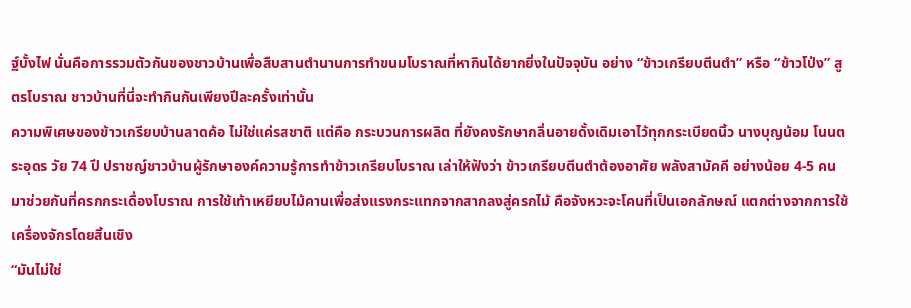ฐ์บั้งไฟ นั่นคือการรวมตัวกันของชาวบ้านเพื่อสืบสานตำนานการทำขนมโบราณที่หากินได้ยากยิ่งในปัจจุบัน อย่าง “ข้าวเกรียบตีนตำ” หรือ “ข้าวโป่ง” สูตรโบราณ ชาวบ้านที่นี่จะทำกินกันเพียงปีละครั้งเท่านั้น
ความพิเศษของข้าวเกรียบบ้านลาดค้อ ไม่ใช่แค่รสชาติ แต่คือ กระบวนการผลิต ที่ยังคงรักษากลิ่นอายดั้งเดิมเอาไว้ทุกกระเบียดนิ้ว นางบุญน้อม โนนตระอุดร วัย 74 ปี ปราชญ์ชาวบ้านผู้รักษาองค์ความรู้การทำข้าวเกรียบโบราณ เล่าให้ฟังว่า ข้าวเกรียบตีนตำต้องอาศัย พลังสามัคคี อย่างน้อย 4-5 คน มาช่วยกันที่ครกกระเดื่องโบราณ การใช้เท้าเหยียบไม้คานเพื่อส่งแรงกระแทกจากสากลงสู่ครกไม้ คือจังหวะจะโคนที่เป็นเอกลักษณ์ แตกต่างจากการใช้เครื่องจักรโดยสิ้นเชิง
“มันไม่ใช่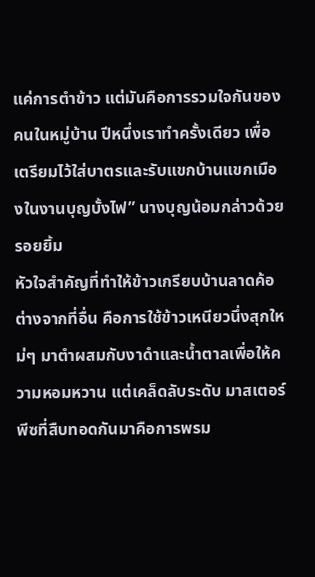แค่การตำข้าว แต่มันคือการรวมใจกันของคนในหมู่บ้าน ปีหนึ่งเราทำครั้งเดียว เพื่อเตรียมไว้ใส่บาตรและรับแขกบ้านแขกเมืองในงานบุญบั้งไฟ” นางบุญน้อมกล่าวด้วยรอยยิ้ม
หัวใจสำคัญที่ทำให้ข้าวเกรียบบ้านลาดค้อต่างจากที่อื่น คือการใช้ข้าวเหนียวนึ่งสุกใหม่ๆ มาตำผสมกับงาดำและน้ำตาลเพื่อให้ความหอมหวาน แต่เคล็ดลับระดับ มาสเตอร์พีซที่สืบทอดกันมาคือการพรม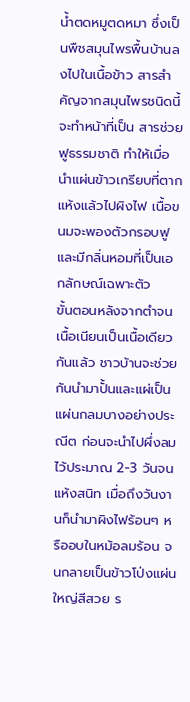น้ำตดหมูตดหมา ซึ่งเป็นพืชสมุนไพรพื้นบ้านลงไปในเนื้อข้าว สารสำคัญจากสมุนไพรชนิดนี้จะทำหน้าที่เป็น สารช่วยฟูธรรมชาติ ทำให้เมื่อนำแผ่นข้าวเกรียบที่ตากแห้งแล้วไปผิงไฟ เนื้อขนมจะพองตัวกรอบฟูและมีกลิ่นหอมที่เป็นเอกลักษณ์เฉพาะตัว
ขั้นตอนหลังจากตำจนเนื้อเนียนเป็นเนื้อเดียวกันแล้ว ชาวบ้านจะช่วยกันนำมาปั้นและแผ่เป็นแผ่นกลมบางอย่างประณีต ก่อนจะนำไปผึ่งลมไว้ประมาณ 2-3 วันจนแห้งสนิท เมื่อถึงวันงานก็นำมาผิงไฟร้อนๆ หรืออบในหม้อลมร้อน จนกลายเป็นข้าวโป่งแผ่นใหญ่สีสวย ร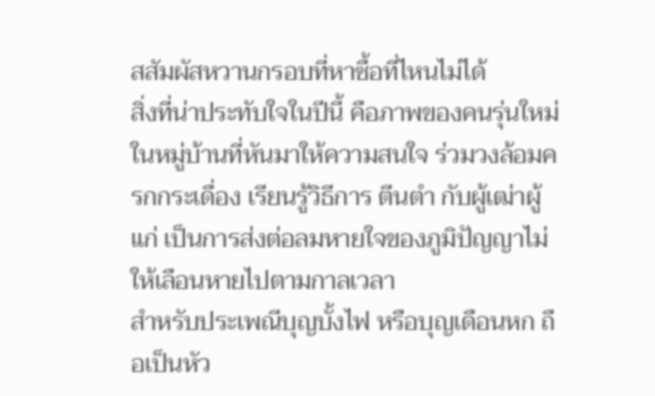สสัมผัสหวานกรอบที่หาซื้อที่ไหนไม่ได้
สิ่งที่น่าประทับใจในปีนี้ คือภาพของคนรุ่นใหม่ในหมู่บ้านที่หันมาให้ความสนใจ ร่วมวงล้อมครกกระเดื่อง เรียนรู้วิธีการ ตีนตำ กับผู้เฒ่าผู้แก่ เป็นการส่งต่อลมหายใจของภูมิปัญญาไม่ให้เลือนหายไปตามกาลเวลา
สำหรับประเพณีบุญบั้งไฟ หรือบุญเดือนหก ถือเป็นหัว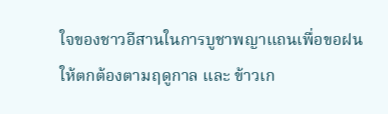ใจของชาวอีสานในการบูชาพญาแถนเพื่อขอฝนให้ตกต้องตามฤดูกาล และ ข้าวเก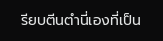รียบตีนตำนี่เองที่เป็น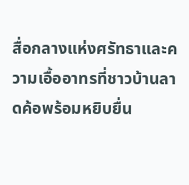สื่อกลางแห่งศรัทธาและความเอื้ออาทรที่ชาวบ้านลาดค้อพร้อมหยิบยื่น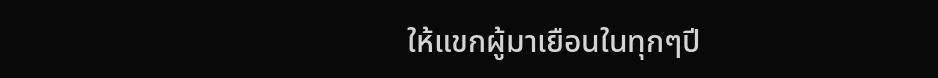ให้แขกผู้มาเยือนในทุกๆปี